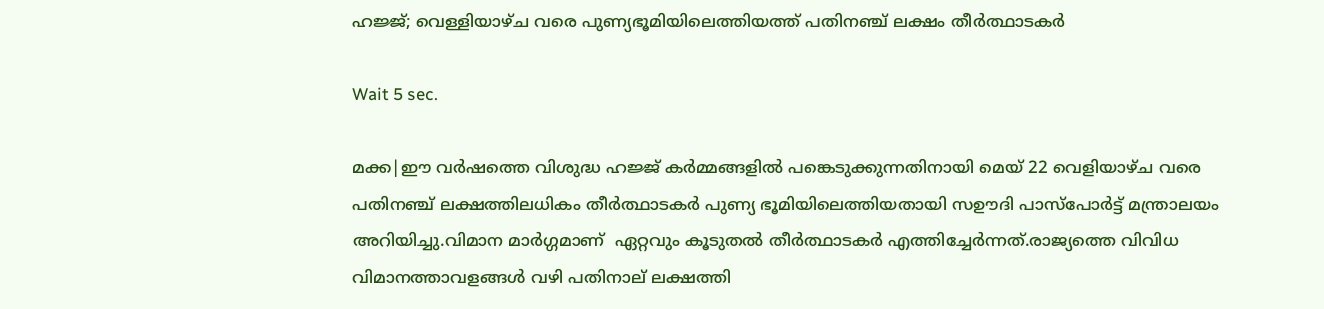ഹജ്ജ്; വെള്ളിയാഴ്ച വരെ പുണ്യഭൂമിയിലെത്തിയത്ത് പതിനഞ്ച് ലക്ഷം തീർത്ഥാടകർ

Wait 5 sec.

മക്ക|ഈ വർഷത്തെ വിശുദ്ധ ഹജ്ജ് കർമ്മങ്ങളിൽ പങ്കെടുക്കുന്നതിനായി മെയ് 22 വെളിയാഴ്ച വരെ  പതിനഞ്ച് ലക്ഷത്തിലധികം തീർത്ഥാടകർ പുണ്യ ഭൂമിയിലെത്തിയതായി സഊദി പാസ്പോർട്ട് മന്ത്രാലയം അറിയിച്ചു.വിമാന മാർഗ്ഗമാണ്  ഏറ്റവും കൂടുതൽ തീർത്ഥാടകർ എത്തിച്ചേർന്നത്.രാജ്യത്തെ വിവിധ വിമാനത്താവളങ്ങൾ വഴി പതിനാല് ലക്ഷത്തി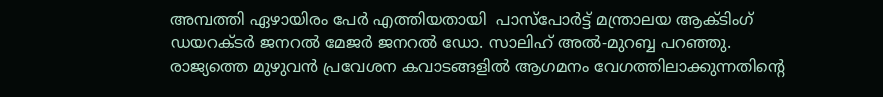അമ്പത്തി ഏഴായിരം പേർ എത്തിയതായി  പാസ്‌പോർട്ട് മന്ത്രാലയ ആക്ടിംഗ് ഡയറക്ടർ ജനറൽ മേജർ ജനറൽ ഡോ. സാലിഹ് അൽ-മുറബ്ബ പറഞ്ഞു. രാജ്യത്തെ മുഴുവൻ പ്രവേശന കവാടങ്ങളിൽ ആഗമനം വേഗത്തിലാക്കുന്നതിന്റെ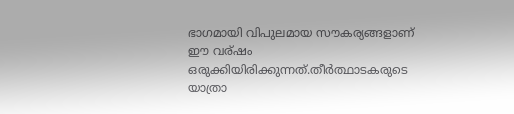ഭാഗമായി വിപുലമായ സൗകര്യങ്ങളാണ് ഈ വര്ഷം  ഒരുക്കിയിരിക്കുന്നത്.തീർത്ഥാടകരുടെ യാത്രാ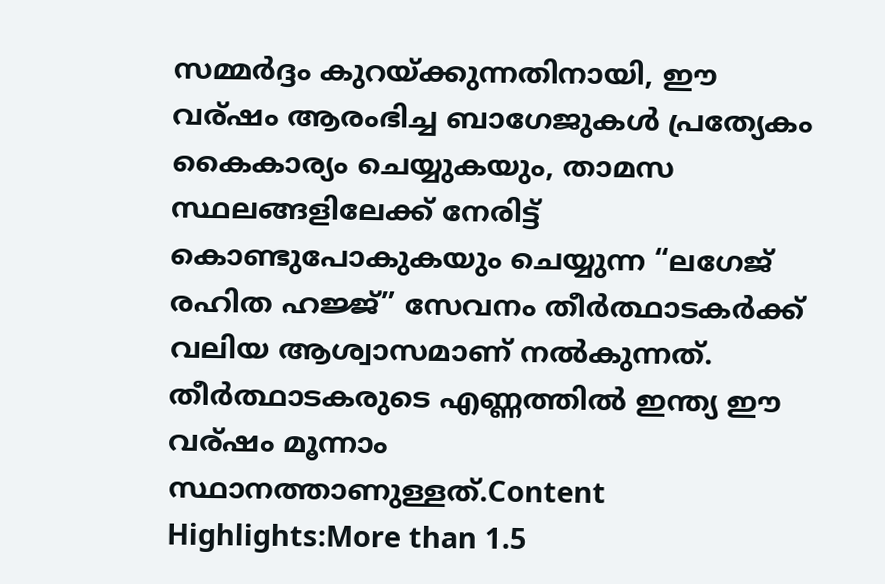സമ്മർദ്ദം കുറയ്ക്കുന്നതിനായി, ഈ വര്ഷം ആരംഭിച്ച ബാഗേജുകൾ പ്രത്യേകം കൈകാര്യം ചെയ്യുകയും, താമസ സ്ഥലങ്ങളിലേക്ക് നേരിട്ട് കൊണ്ടുപോകുകയും ചെയ്യുന്ന “ലഗേജ് രഹിത ഹജ്ജ്” സേവനം തീർത്ഥാടകർക്ക് വലിയ ആശ്വാസമാണ് നൽകുന്നത്. തീർത്ഥാടകരുടെ എണ്ണത്തിൽ ഇന്ത്യ ഈ വര്ഷം മൂന്നാം സ്ഥാനത്താണുള്ളത്.Content Highlights:More than 1.5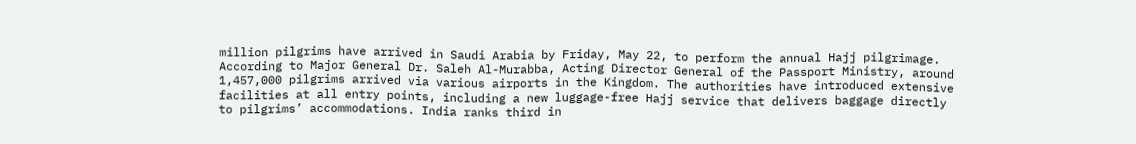million pilgrims have arrived in Saudi Arabia by Friday, May 22, to perform the annual Hajj pilgrimage. According to Major General Dr. Saleh Al-Murabba, Acting Director General of the Passport Ministry, around 1,457,000 pilgrims arrived via various airports in the Kingdom. The authorities have introduced extensive facilities at all entry points, including a new luggage-free Hajj service that delivers baggage directly to pilgrims’ accommodations. India ranks third in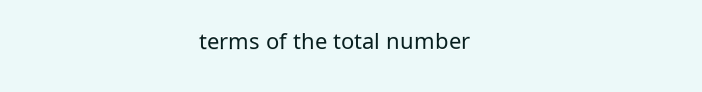terms of the total number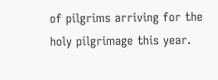of pilgrims arriving for the holy pilgrimage this year.